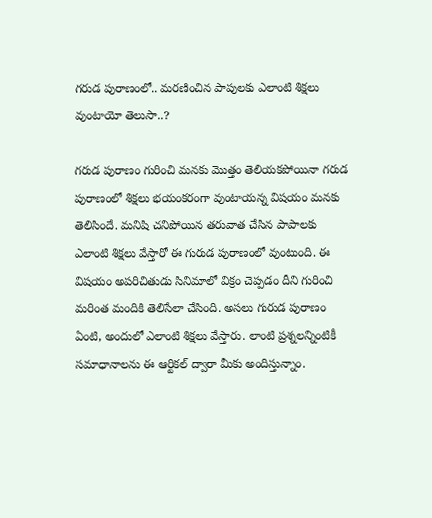గరుడ పురాణంలో.. మరణించిన పాపులకు ఎలాంటి శిక్షలు వుంటాయో తెలుసా..?

గరుడ పురాణం గురించి మనకు మొత్తం తెలియకపోయినా గరుడ పురాణంలో శిక్షలు భయంకరంగా వుంటాయన్న విషయం మనకు తెలిసిందే. మనిషి చనిపోయిన తరువాత చేసిన పాపాలకు ఎలాంటి శిక్షలు వేస్తారో ఈ గురుడ పురాణంలో వుంటుంది. ఈ విషయం అపరిచితుడు సినిమాలో విక్రం చెప్పడం దీని గురించి మరింత మందికి తెలిసేలా చేసింది. అసలు గురుడ పురాణం ఏంటి, అందులో ఎలాంటి శిక్షలు వేస్తారు. లాంటి ప్రశ్నలన్నింటికీ సమాధానాలను ఈ ఆర్టికల్ ద్వారా మీకు అందిస్తున్నాం.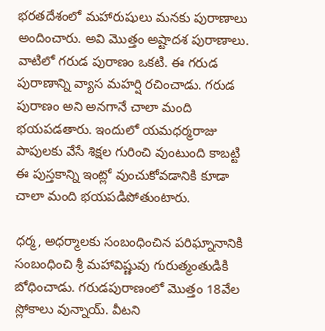భరతదేశంలో మహారుషులు మనకు పురాణాలు అందించారు. అవి మొత్తం అష్టాదశ పురాణాలు. వాటిలో గరుడ పురాణం ఒకటి. ఈ గరుడ పురాణాన్ని వ్యాస మహర్షి రచించాడు. గరుడ పురాణం అని అనగానే చాలా మంది భయపడతారు. ఇందులో యమధర్మరాజు పాపులకు వేసే శిక్షల గురించి వుంటుంది కాబట్టి ఈ పుస్తకాన్ని ఇంట్లో వుంచుకోవడానికి కూడా చాలా మంది భయపడిపోతుంటారు.

ధర్మ, అధర్మాలకు సంబంధించిన పరిఘ్నానానికి సంబంధించి శ్రీ మహావిష్ణువు గురుత్మంతుడికి బోధించాడు. గరుడపురాణంలో మొత్తం 18వేల స్లోకాలు వున్నాయ్. వీటని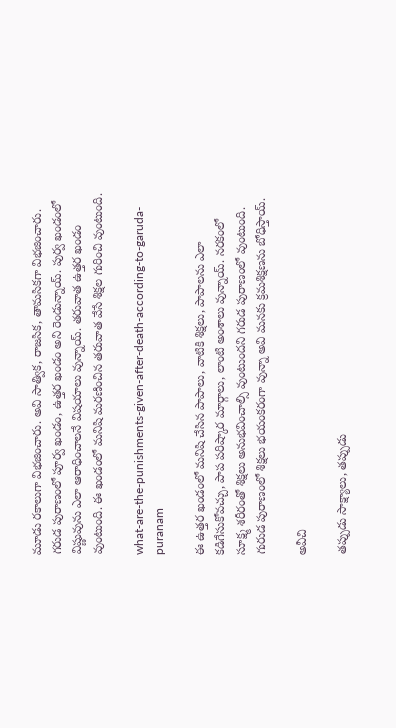మూడు రకాలుగా విభజించారు. అవి సాత్విక, రాజసిక, తామసికగా విభజించారు. గరుడ పురాణంలో పూర్వ ఖండం, ఉత్తర ఖండం అని రెండున్నాయ్. పుర్వ ఖండంలో విష్ణువును ఎలా ఆరాధించాలనే విషయాలు వున్నాయ్. తరువాత ఉత్తర ఖండం వుంటుంది. ఈ ఖండంలో మనిషి మరణించిన తరువాత వేసే శిక్షల గురించి వుంటుంది.

what-are-the-punishments-given-after-death-according-to-garuda-puranam

ఈ ఉత్తర ఖండంలో మనిషి చేసిన పాపాలు, వాటికి శిక్షలు, పాపాలను ఎలా కడిగేసుకోవచ్చు, పాప పరిష్కార మార్గాలు, లాంటి అంశాలు వున్నాయ్. నరకంలో సూక్ష్మ శరీరంతో శిక్షలు అనుభవించాల్సి వుంటుందని గరుడ పురాణంలో వుంటుంది. గురుడ పురాణంలో శిక్షలు భయంకరంగా వున్నా అవి మనకు క్రమశిక్షణను బోధిస్తాయ్.

అవీచి

తప్పుడు సాక్ష్యాలు, తప్పుడు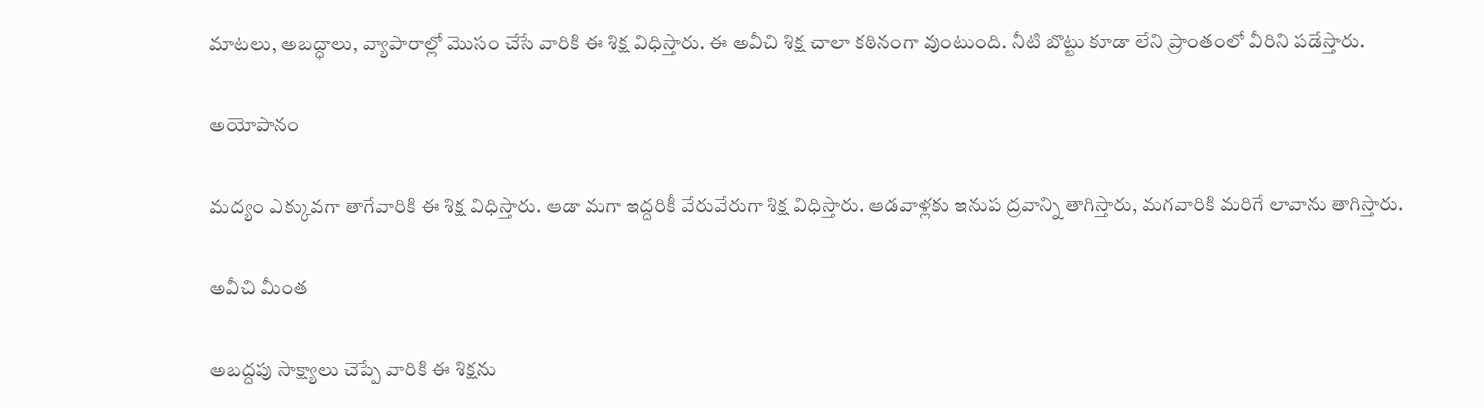మాటలు, అబద్ధాలు, వ్యాపారాల్లో మొసం చేసే వారికి ఈ శిక్ష విధిస్తారు. ఈ అవీచి శిక్ష చాలా కఠినంగా వుంటుంది. నీటి బొట్టు కూడా లేని ప్రాంతంలో వీరిని పడేస్తారు.

అయోపానం

మద్యం ఎక్కువగా తాగేవారికి ఈ శిక్ష విధిస్తారు. ఆడా మగా ఇద్దరికీ వేరువేరుగా శిక్ష విధిస్తారు. ఆడవాళ్లకు ఇనుప ద్రవాన్ని తాగిస్తారు, మగవారికి మరిగే లావాను తాగిస్తారు.

అవీచి మీంత

అబద్దపు సాక్ష్యాలు చెప్పే వారికి ఈ శిక్షను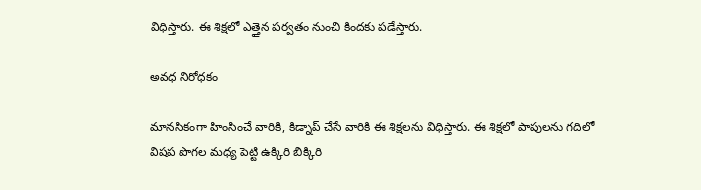విధిస్తారు. ఈ శిక్షలో ఎత్తైన పర్వతం నుంచి కిందకు పడేస్తారు.

అవధ నిరోధకం

మానసికంగా హింసించే వారికి, కిడ్నాప్ చేసే వారికి ఈ శిక్షలను విధిస్తారు. ఈ శిక్షలో పాపులను గదిలో విషప పొగల మధ్య పెట్టి ఉక్కిరి బిక్కిరి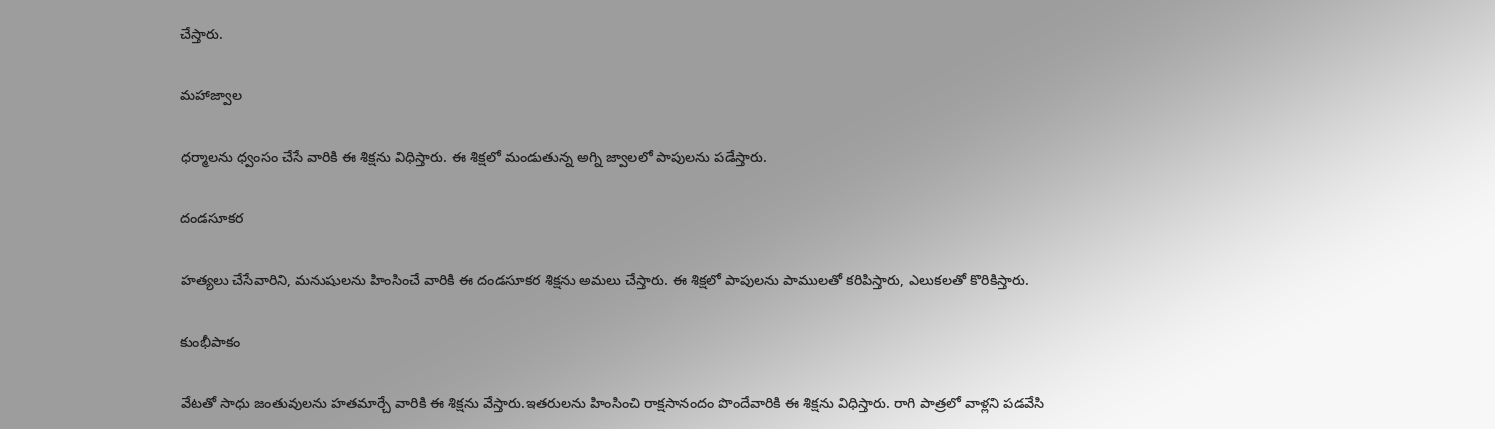చేస్తారు.

మహాజ్వాల

ధర్మాలను ధ్వంసం చేసే వారికి ఈ శిక్షను విధిస్తారు. ఈ శిక్షలో మండుతున్న అగ్ని జ్వాలలో పాపులను పడేస్తారు.

దండసూకర

హత్యలు చేసేవారిని, మనుషులను హింసించే వారికి ఈ దండసూకర శిక్షను అమలు చేస్తారు. ఈ శిక్షలో పాపులను పాములతో కరిపిస్తారు, ఎలుకలతో కొరికిస్తారు.

కుంభీపాకం

వేటతో సాధు జంతువులను హతమార్చే వారికి ఈ శిక్షను వేస్తారు.ఇతరులను హింసించి రాక్షసానందం పొందేవారికి ఈ శిక్షను విధిస్తారు. రాగి పాత్రలో వాళ్లని పడవేసి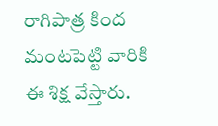రాగిపాత్ర కింద మంటపెట్టి వారికి ఈ శిక్ష వేస్తారు.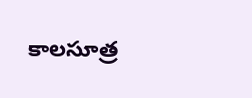కాలసూత్ర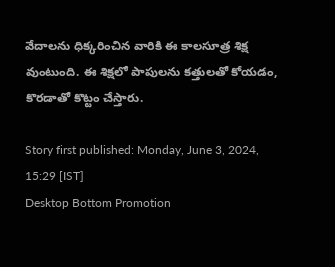వేదాలను ధిక్కరించిన వారికి ఈ కాలసూత్ర శిక్ష వుంటుంది. ఈ శిక్షలో పాపులను కత్తులతో కోయడం, కొరడాతో కొట్టం చేస్తారు.

Story first published: Monday, June 3, 2024, 15:29 [IST]
Desktop Bottom Promotion